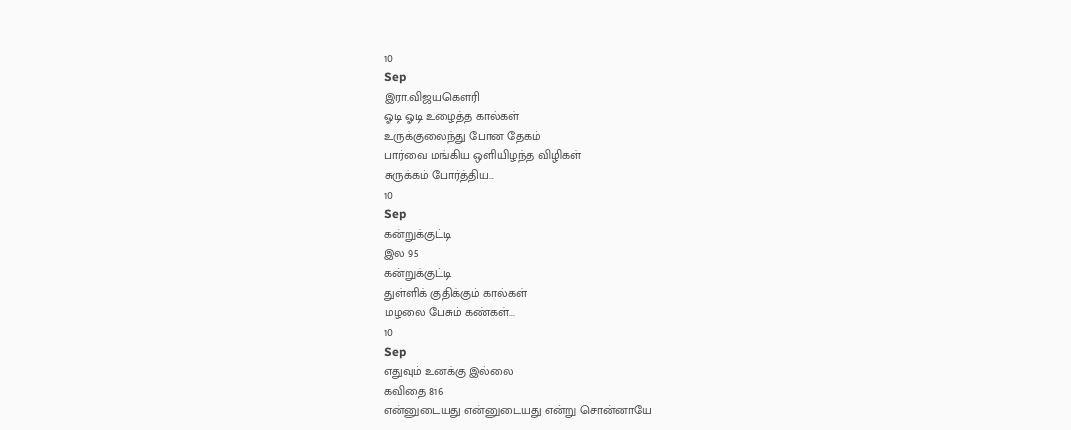10
Sep
இரா.விஜயகௌரி
ஓடி ஓடி உழைத்த கால்கள்
உருக்குலைந்து போன தேகம்
பார்வை மங்கிய ஒளியிழந்த விழிகள்
சுருக்கம் போர்த்திய...
10
Sep
கன்றுக்குட்டி
இல 95
கன்றுக்குட்டி
துள்ளிக் குதிக்கும் கால்கள்
மழலை பேசும் கண்கள்...
10
Sep
எதுவும் உனக்கு இல்லை
கவிதை 816
என்னுடையது என்னுடையது என்று சொன்னாயே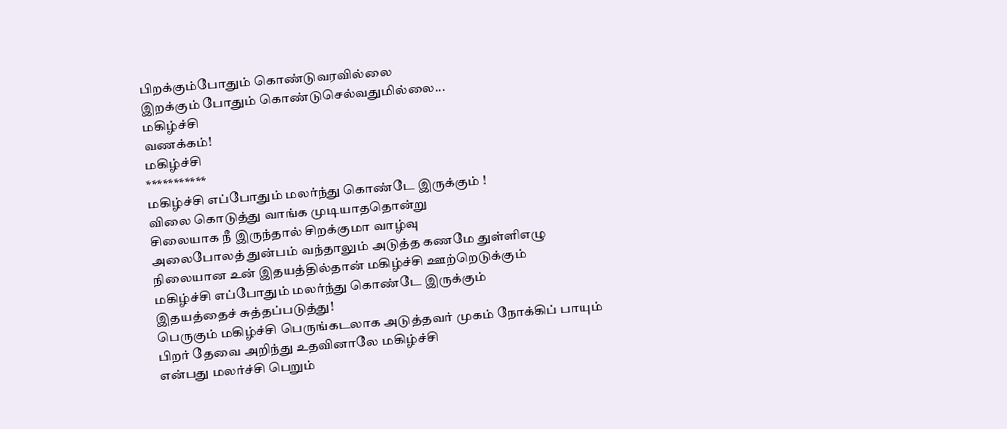பிறக்கும்போதும் கொண்டுவரவில்லை
இறக்கும் போதும் கொண்டுசெல்வதுமில்லை...
மகிழ்ச்சி
வணக்கம்!
மகிழ்ச்சி
***********
மகிழ்ச்சி எப்போதும் மலர்ந்து கொண்டே இருக்கும் !
விலை கொடுத்து வாங்க முடியாததொன்று
சிலையாக நீ இருந்தால் சிறக்குமா வாழ்வு
அலைபோலத் துன்பம் வந்தாலும் அடுத்த கணமே துள்ளிஎழு
நிலையான உன் இதயத்தில்தான் மகிழ்ச்சி ஊற்றெடுக்கும்
மகிழ்ச்சி எப்போதும் மலர்ந்து கொண்டே இருக்கும்
இதயத்தைச் சுத்தப்படுத்து!
பெருகும் மகிழ்ச்சி பெருங்கடலாக அடுத்தவர் முகம் நோக்கிப் பாயும்
பிறர் தேவை அறிந்து உதவினாலே மகிழ்ச்சி
என்பது மலர்ச்சி பெறும்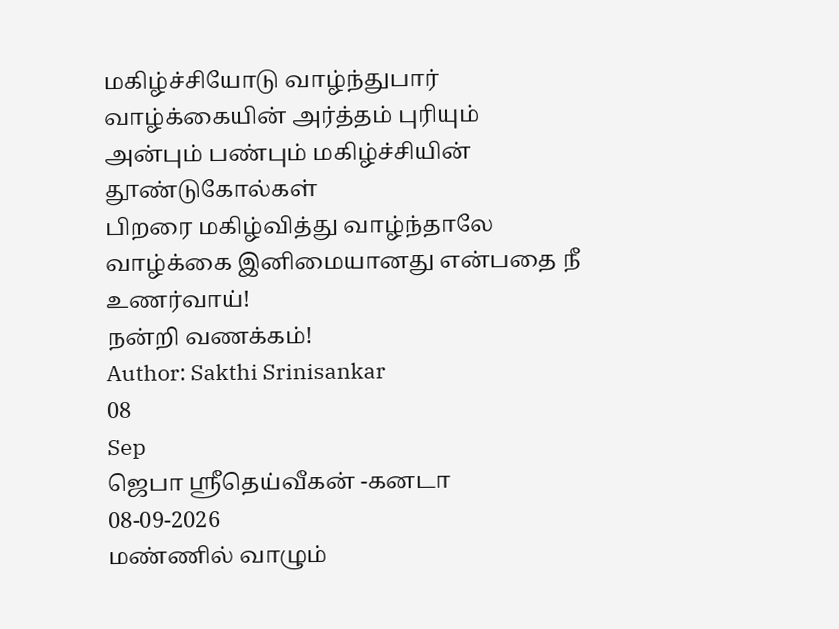மகிழ்ச்சியோடு வாழ்ந்துபார் வாழ்க்கையின் அர்த்தம் புரியும்
அன்பும் பண்பும் மகிழ்ச்சியின் தூண்டுகோல்கள்
பிறரை மகிழ்வித்து வாழ்ந்தாலே
வாழ்க்கை இனிமையானது என்பதை நீ உணர்வாய்!
நன்றி வணக்கம்!
Author: Sakthi Srinisankar
08
Sep
ஜெபா ஸ்ரீதெய்வீகன் -கனடா
08-09-2026
மண்ணில் வாழும்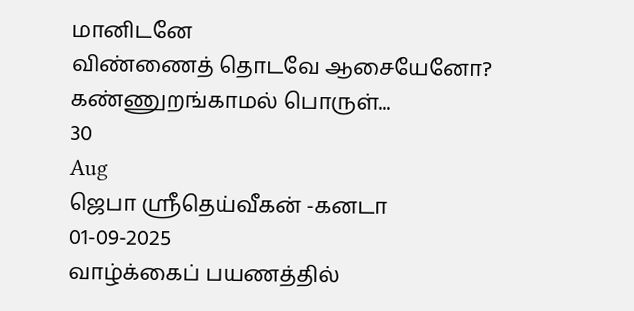மானிடனே
விண்ணைத் தொடவே ஆசையேனோ?
கண்ணுறங்காமல் பொருள்...
30
Aug
ஜெபா ஸ்ரீதெய்வீகன் -கனடா
01-09-2025
வாழ்க்கைப் பயணத்தில்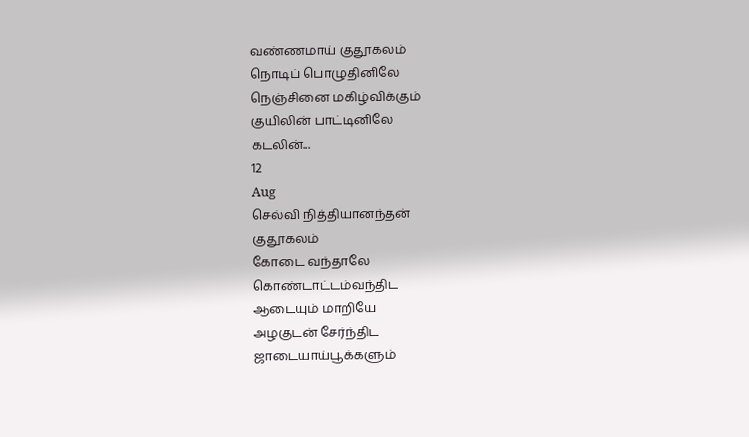வண்ணமாய் குதூகலம்
நொடிப் பொழுதினிலே
நெஞ்சினை மகிழ்விக்கும்
குயிலின் பாட்டினிலே
கடலின்...
12
Aug
செல்வி நித்தியானந்தன்
குதூகலம்
கோடை வந்தாலே
கொண்டாட்டம்வந்திட
ஆடையும் மாறியே
அழகுடன் சேர்ந்திட
ஜாடையாய்பூக்களும்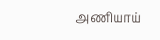அணியாய்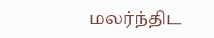மலர்ந்திட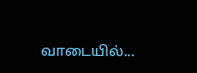வாடையில்...